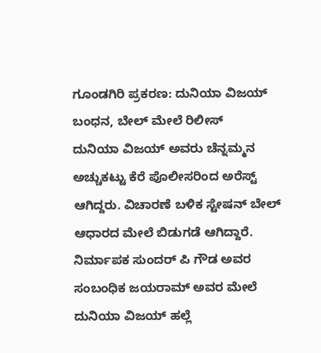ಗೂಂಡಗಿರಿ ಪ್ರಕರಣ: ದುನಿಯಾ ವಿಜಯ್ ಬಂಧನ, ಬೇಲ್ ಮೇಲೆ ರಿಲೀಸ್
ದುನಿಯಾ ವಿಜಯ್ ಅವರು ಚೆನ್ನಮ್ಮನ ಅಚ್ಚುಕಟ್ಟು ಕೆರೆ ಪೊಲೀಸರಿಂದ ಅರೆಸ್ಟ್ ಆಗಿದ್ದರು. ವಿಚಾರಣೆ ಬಳಿಕ ಸ್ಟೇಷನ್ ಬೇಲ್ ಆಧಾರದ ಮೇಲೆ ಬಿಡುಗಡೆ ಆಗಿದ್ದಾರೆ.
ನಿರ್ಮಾಪಕ ಸುಂದರ್ ಪಿ ಗೌಡ ಅವರ ಸಂಬಂಧಿಕ ಜಯರಾಮ್ ಅವರ ಮೇಲೆ ದುನಿಯಾ ವಿಜಯ್ ಹಲ್ಲೆ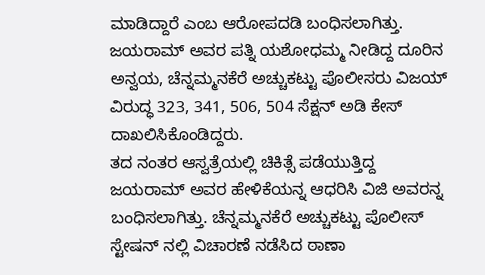ಮಾಡಿದ್ದಾರೆ ಎಂಬ ಆರೋಪದಡಿ ಬಂಧಿಸಲಾಗಿತ್ತು. ಜಯರಾಮ್ ಅವರ ಪತ್ನಿ ಯಶೋಧಮ್ಮ ನೀಡಿದ್ದ ದೂರಿನ ಅನ್ವಯ, ಚೆನ್ನಮ್ಮನಕೆರೆ ಅಚ್ಚುಕಟ್ಟು ಪೊಲೀಸರು ವಿಜಯ್ ವಿರುದ್ಧ 323, 341, 506, 504 ಸೆಕ್ಷನ್ ಅಡಿ ಕೇಸ್ ದಾಖಲಿಸಿಕೊಂಡಿದ್ದರು.
ತದ ನಂತರ ಆಸ್ವತ್ರೆಯಲ್ಲಿ ಚಿಕಿತ್ಸೆ ಪಡೆಯುತ್ತಿದ್ದ ಜಯರಾಮ್ ಅವರ ಹೇಳಿಕೆಯನ್ನ ಆಧರಿಸಿ ವಿಜಿ ಅವರನ್ನ ಬಂಧಿಸಲಾಗಿತ್ತು. ಚೆನ್ನಮ್ಮನಕೆರೆ ಅಚ್ಚುಕಟ್ಟು ಪೊಲೀಸ್ ಸ್ಟೇಷನ್ ನಲ್ಲಿ ವಿಚಾರಣೆ ನಡೆಸಿದ ಠಾಣಾ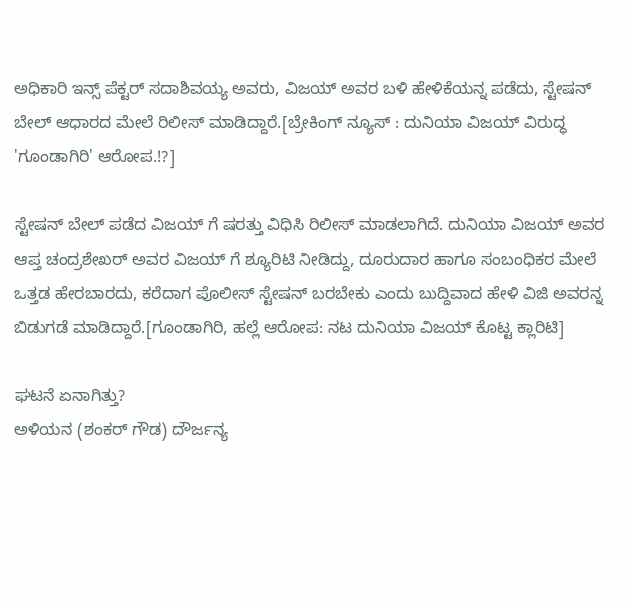ಅಧಿಕಾರಿ ಇನ್ಸ್ ಪೆಕ್ಟರ್ ಸದಾಶಿವಯ್ಯ ಅವರು, ವಿಜಯ್ ಅವರ ಬಳಿ ಹೇಳಿಕೆಯನ್ನ ಪಡೆದು, ಸ್ಟೇಷನ್ ಬೇಲ್ ಆಧಾರದ ಮೇಲೆ ರಿಲೀಸ್ ಮಾಡಿದ್ದಾರೆ.[ಬ್ರೇಕಿಂಗ್ ನ್ಯೂಸ್ : ದುನಿಯಾ ವಿಜಯ್ ವಿರುದ್ಧ 'ಗೂಂಡಾಗಿರಿ' ಆರೋಪ.!?]

ಸ್ಟೇಷನ್ ಬೇಲ್ ಪಡೆದ ವಿಜಯ್ ಗೆ ಷರತ್ತು ವಿಧಿಸಿ ರಿಲೀಸ್ ಮಾಡಲಾಗಿದೆ. ದುನಿಯಾ ವಿಜಯ್ ಅವರ ಆಪ್ತ ಚಂದ್ರಶೇಖರ್ ಅವರ ವಿಜಯ್ ಗೆ ಶ್ಯೂರಿಟಿ ನೀಡಿದ್ದು, ದೂರುದಾರ ಹಾಗೂ ಸಂಬಂಧಿಕರ ಮೇಲೆ ಒತ್ತಡ ಹೇರಬಾರದು, ಕರೆದಾಗ ಪೊಲೀಸ್ ಸ್ಟೇಷನ್ ಬರಬೇಕು ಎಂದು ಬುದ್ದಿವಾದ ಹೇಳಿ ವಿಜಿ ಅವರನ್ನ ಬಿಡುಗಡೆ ಮಾಡಿದ್ದಾರೆ.[ಗೂಂಡಾಗಿರಿ, ಹಲ್ಲೆ ಆರೋಪ: ನಟ ದುನಿಯಾ ವಿಜಯ್ ಕೊಟ್ಟ ಕ್ಲಾರಿಟಿ]

ಘಟನೆ ಏನಾಗಿತ್ತು?
ಅಳಿಯನ (ಶಂಕರ್ ಗೌಡ) ದೌರ್ಜನ್ಯ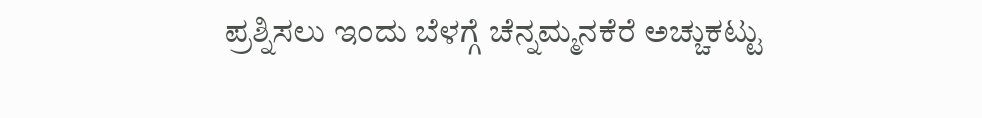ಪ್ರಶ್ನಿಸಲು ಇಂದು ಬೆಳಗ್ಗೆ ಚೆನ್ನಮ್ಮನಕೆರೆ ಅಚ್ಚುಕಟ್ಟು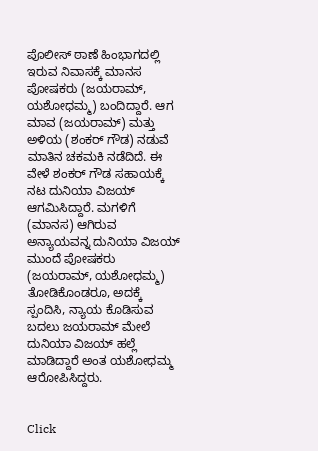ಪೊಲೀಸ್ ಠಾಣೆ ಹಿಂಭಾಗದಲ್ಲಿ ಇರುವ ನಿವಾಸಕ್ಕೆ ಮಾನಸ ಪೋಷಕರು (ಜಯರಾಮ್, ಯಶೋಧಮ್ಮ) ಬಂದಿದ್ದಾರೆ. ಆಗ ಮಾವ (ಜಯರಾಮ್) ಮತ್ತು ಅಳಿಯ (ಶಂಕರ್ ಗೌಡ) ನಡುವೆ ಮಾತಿನ ಚಕಮಕಿ ನಡೆದಿದೆ. ಈ ವೇಳೆ ಶಂಕರ್ ಗೌಡ ಸಹಾಯಕ್ಕೆ ನಟ ದುನಿಯಾ ವಿಜಯ್ ಆಗಮಿಸಿದ್ದಾರೆ. ಮಗಳಿಗೆ (ಮಾನಸ) ಆಗಿರುವ ಅನ್ಯಾಯವನ್ನ ದುನಿಯಾ ವಿಜಯ್ ಮುಂದೆ ಪೋಷಕರು (ಜಯರಾಮ್, ಯಶೋಧಮ್ಮ) ತೋಡಿಕೊಂಡರೂ, ಅದಕ್ಕೆ ಸ್ಪಂದಿಸಿ, ನ್ಯಾಯ ಕೊಡಿಸುವ ಬದಲು ಜಯರಾಮ್ ಮೇಲೆ ದುನಿಯಾ ವಿಜಯ್ ಹಲ್ಲೆ ಮಾಡಿದ್ದಾರೆ ಅಂತ ಯಶೋಧಮ್ಮ ಆರೋಪಿಸಿದ್ದರು.


Click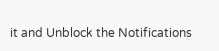it and Unblock the Notifications